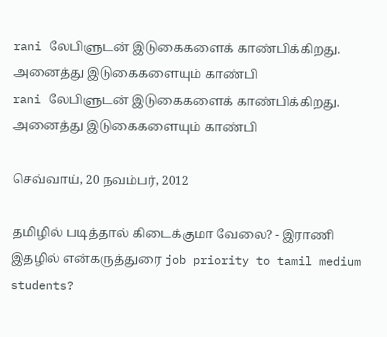rani லேபிளுடன் இடுகைகளைக் காண்பிக்கிறது. அனைத்து இடுகைகளையும் காண்பி
rani லேபிளுடன் இடுகைகளைக் காண்பிக்கிறது. அனைத்து இடுகைகளையும் காண்பி

செவ்வாய், 20 நவம்பர், 2012

தமிழில் படித்தால் கிடைக்குமா வேலை? - இராணி இதழில் என்கருத்துரை job priority to tamil medium students?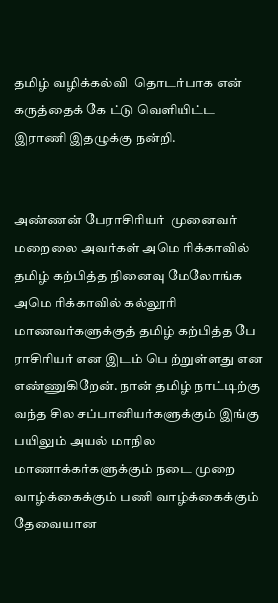தமிழ் வழிக்கல்வி  தொடர்பாக என் கருத்தைக் கே ட்டு வெளியிட்ட  இராணி இதழுக்கு நன்றி.


அண்ணன் பேராசிரியர்  முனைவர் மறைலை அவர்கள் அமெ ரிக்காவில் தமிழ் கற்பித்த நினைவு மேலோங்க  ‌ அமெ ரிக்காவில் கல்லூரி மாணவர்களுக்குத் தமிழ் கற்பித்த பே ராசிரியர் என இடம் பெ ற்றுள்ளது என எண்ணுகிறேன். நான் தமிழ் நாட்டிற்கு வந்த சில சப்பானியர்களுக்கும் இங்கு பயிலும் அயல் மாநில மாணாக்கர்களுக்கும் நடை முறை வாழ்க்கைக்கும் பணி வாழ்க்கைக்கும் தேவையான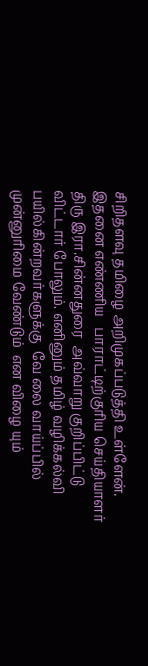சிறிதளவு தமிழ‌ை அறிமுகப்படுத்தி உள்ளேன். இதனை எண்ணிய   பாராட்டிற்குரிய செய்தியாளர் திரு இரா.சின்னதுரை  அவ்வாறு குறிப்பிட்டு விட்டார் போலும். எனினும் தமிழ் வழிக்கல்வி பயில்கின்றவர்களுக்கு  வே லை வாய்ப்பில் முன்னுரிமை வேண்டும்  என விழை யும்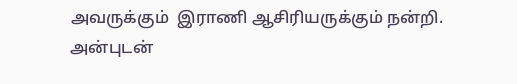அவருக்கும்  இராணி ஆசிரியருக்கும் நன்றி.
அன்புடன்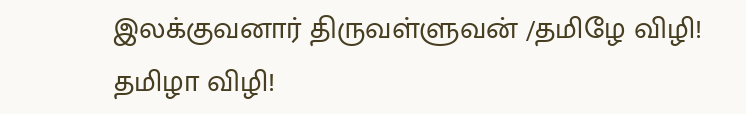இலக்குவனார் திருவள்ளுவன் /தமிழே விழி! தமிழா விழி!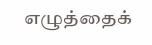எழுத்தைக்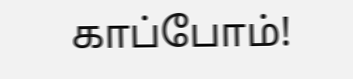காப்போம்!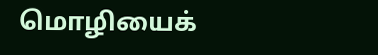மொழியைக்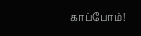காப்போம்!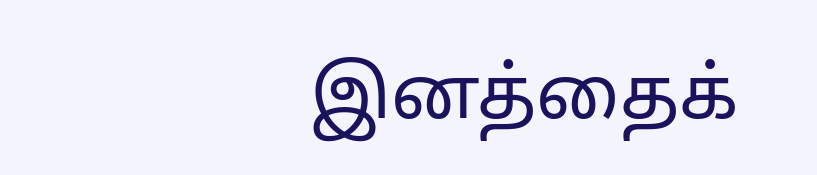இனத்தைக்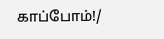காப்போம்!/